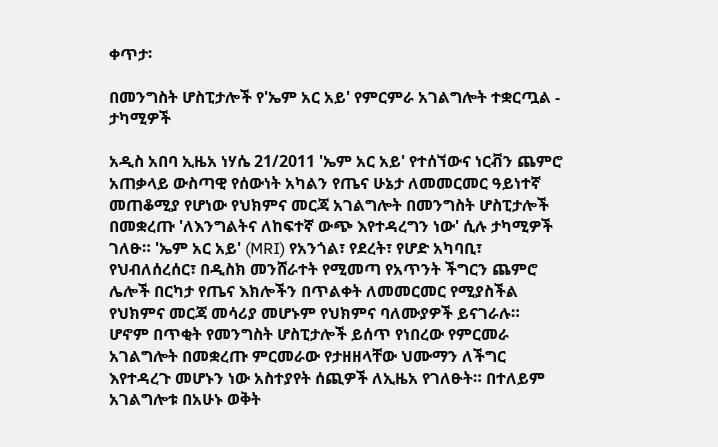ቀጥታ፡

በመንግስት ሆስፒታሎች የ'ኤም አር አይ' የምርምራ አገልግሎት ተቋርጧል - ታካሚዎች

አዲስ አበባ ኢዜአ ነሃሴ 21/2011 'ኤም አር አይ' የተሰኘውና ነርቭን ጨምሮ አጠቃላይ ውስጣዊ የሰውነት አካልን የጤና ሁኔታ ለመመርመር ዓይነተኛ መጠቆሚያ የሆነው የህክምና መርጃ አገልግሎት በመንግስት ሆስፒታሎች በመቋረጡ 'ለእንግልትና ለከፍተኛ ውጭ እየተዳረግን ነው' ሲሉ ታካሚዎች ገለፁ። 'ኤም አር አይ' (MRI) የአንጎል፣ የደረት፣ የሆድ አካባቢ፣ የህብለሰረሰር፣ በዲስክ መንሸራተት የሚመጣ የአጥንት ችግርን ጨምሮ ሌሎች በርካታ የጤና እክሎችን በጥልቀት ለመመርመር የሚያስችል የህክምና መርጃ መሳሪያ መሆኑም የህክምና ባለሙያዎች ይናገራሉ። ሆኖም በጥቂት የመንግስት ሆስፒታሎች ይሰጥ የነበረው የምርመራ አገልግሎት በመቋረጡ ምርመራው የታዘዘላቸው ህሙማን ለችግር እየተዳረጉ መሆኑን ነው አስተያየት ሰጪዎች ለኢዜአ የገለፁት። በተለይም አገልግሎቱ በአሁኑ ወቅት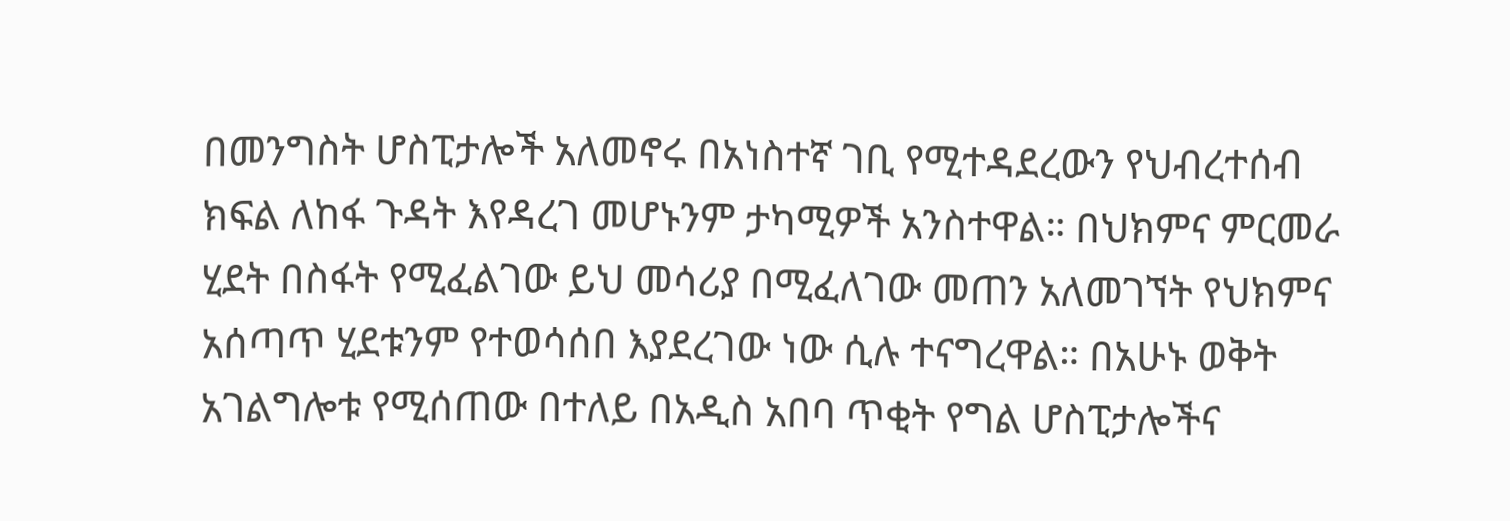በመንግስት ሆስፒታሎች አለመኖሩ በአነስተኛ ገቢ የሚተዳደረውን የህብረተሰብ ክፍል ለከፋ ጉዳት እየዳረገ መሆኑንም ታካሚዎች አንስተዋል። በህክምና ምርመራ ሂደት በስፋት የሚፈልገው ይህ መሳሪያ በሚፈለገው መጠን አለመገኘት የህክምና አሰጣጥ ሂደቱንም የተወሳሰበ እያደረገው ነው ሲሉ ተናግረዋል። በአሁኑ ወቅት አገልግሎቱ የሚሰጠው በተለይ በአዲስ አበባ ጥቂት የግል ሆስፒታሎችና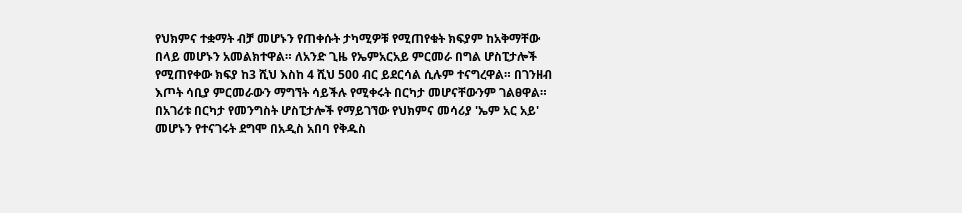የህክምና ተቋማት ብቻ መሆኑን የጠቀሱት ታካሚዎቹ የሚጠየቁት ክፍያም ከአቅማቸው በላይ መሆኑን አመልክተዋል። ለአንድ ጊዜ የኤምአርአይ ምርመራ በግል ሆስፒታሎች የሚጠየቀው ክፍያ ከ3 ሺህ እስከ 4 ሺህ 500 ብር ይደርሳል ሲሉም ተናግረዋል። በገንዘብ እጦት ሳቢያ ምርመራውን ማግኘት ሳይችሉ የሚቀሩት በርካታ መሆናቸውንም ገልፀዋል። በአገሪቱ በርካታ የመንግስት ሆስፒታሎች የማይገኘው የህክምና መሳሪያ 'ኤም አር አይ' መሆኑን የተናገሩት ደግሞ በአዲስ አበባ የቅዱስ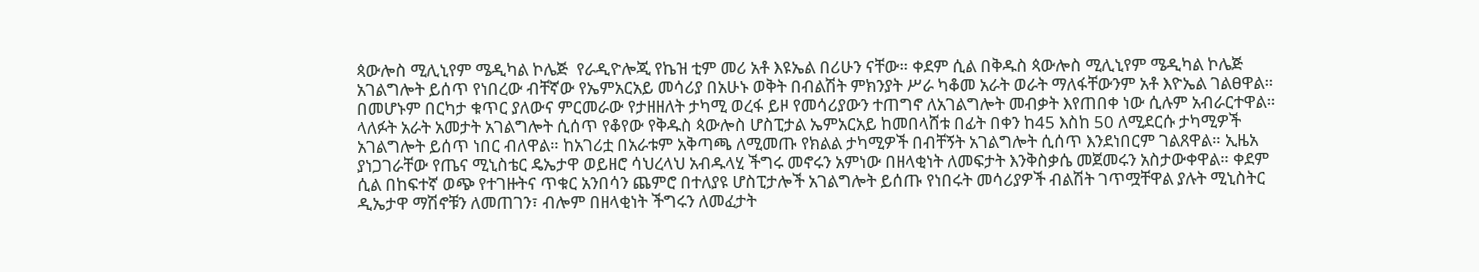ጳውሎስ ሚሊኒየም ሜዲካል ኮሌጅ  የራዲዮሎጂ የኬዝ ቲም መሪ አቶ እዩኤል በሪሁን ናቸው። ቀደም ሲል በቅዱስ ጳውሎስ ሚሊኒየም ሜዲካል ኮሌጅ አገልግሎት ይሰጥ የነበረው ብቸኛው የኤምአርአይ መሳሪያ በአሁኑ ወቅት በብልሽት ምክንያት ሥራ ካቆመ አራት ወራት ማለፋቸውንም አቶ እዮኤል ገልፀዋል። በመሆኑም በርካታ ቁጥር ያለውና ምርመራው የታዘዘለት ታካሚ ወረፋ ይዞ የመሳሪያውን ተጠግኖ ለአገልግሎት መብቃት እየጠበቀ ነው ሲሉም አብራርተዋል። ላለፉት አራት አመታት አገልግሎት ሲሰጥ የቆየው የቅዱስ ጳውሎስ ሆስፒታል ኤምአርአይ ከመበላሸቱ በፊት በቀን ከ45 እስከ 50 ለሚደርሱ ታካሚዎች አገልግሎት ይሰጥ ነበር ብለዋል። ከአገሪቷ በአራቱም አቅጣጫ ለሚመጡ የክልል ታካሚዎች በብቸኝት አገልግሎት ሲሰጥ እንደነበርም ገልጸዋል። ኢዜአ ያነጋገራቸው የጤና ሚኒስቴር ዴኤታዋ ወይዘሮ ሳህረላህ አብዱላሂ ችግሩ መኖሩን አምነው በዘላቂነት ለመፍታት እንቅስቃሴ መጀመሩን አስታውቀዋል። ቀደም ሲል በከፍተኛ ወጭ የተገዙትና ጥቁር አንበሳን ጨምሮ በተለያዩ ሆስፒታሎች አገልግሎት ይሰጡ የነበሩት መሳሪያዎች ብልሽት ገጥሟቸዋል ያሉት ሚኒስትር ዲኤታዋ ማሽኖቹን ለመጠገን፣ ብሎም በዘላቂነት ችግሩን ለመፈታት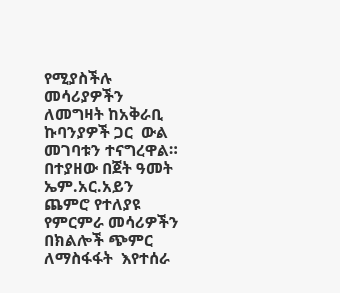የሚያስችሉ መሳሪያዎችን ለመግዛት ከአቅራቢ ኩባንያዎች ጋር  ውል መገባቱን ተናግረዋል። በተያዘው በጀት ዓመት ኤም.አር.አይን ጨምሮ የተለያዩ የምርምራ መሳሪዎችን በክልሎች ጭምር ለማስፋፋት  እየተሰራ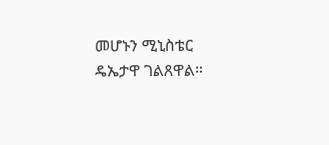መሆኑን ሚኒስቴር ዴኤታዋ ገልጸዋል።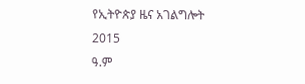የኢትዮጵያ ዜና አገልግሎት
2015
ዓ.ም